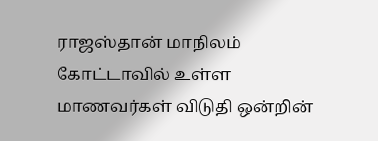ராஜஸ்தான் மாநிலம் கோட்டாவில் உள்ள மாணவர்கள் விடுதி ஒன்றின்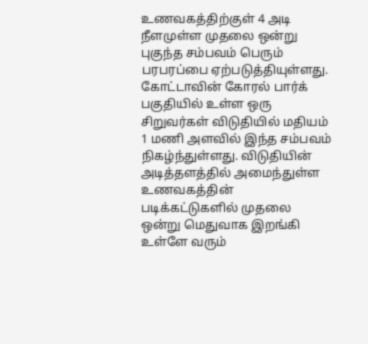உணவகத்திற்குள் 4 அடி நீளமுள்ள முதலை ஒன்று புகுந்த சம்பவம் பெரும் பரபரப்பை ஏற்படுத்தியுள்ளது. கோட்டாவின் கோரல் பார்க் பகுதியில் உள்ள ஒரு சிறுவர்கள் விடுதியில் மதியம் 1 மணி அளவில் இந்த சம்பவம் நிகழ்ந்துள்ளது. விடுதியின் அடித்தளத்தில் அமைந்துள்ள உணவகத்தின் படிக்கட்டுகளில் முதலை ஒன்று மெதுவாக இறங்கி உள்ளே வரும்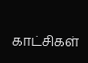காட்சிகள்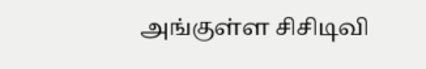அங்குள்ள சிசிடிவி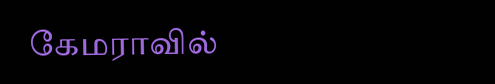கேமராவில்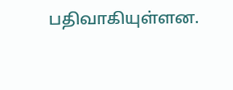பதிவாகியுள்ளன.